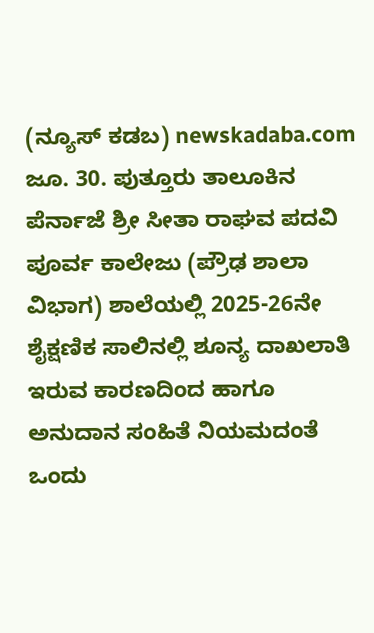(ನ್ಯೂಸ್ ಕಡಬ) newskadaba.com ಜೂ. 30. ಪುತ್ತೂರು ತಾಲೂಕಿನ ಪೆರ್ನಾಜೆ ಶ್ರೀ ಸೀತಾ ರಾಘವ ಪದವಿ ಪೂರ್ವ ಕಾಲೇಜು (ಪ್ರೌಢ ಶಾಲಾ ವಿಭಾಗ) ಶಾಲೆಯಲ್ಲಿ 2025-26ನೇ ಶೈಕ್ಷಣಿಕ ಸಾಲಿನಲ್ಲಿ ಶೂನ್ಯ ದಾಖಲಾತಿ ಇರುವ ಕಾರಣದಿಂದ ಹಾಗೂ ಅನುದಾನ ಸಂಹಿತೆ ನಿಯಮದಂತೆ ಒಂದು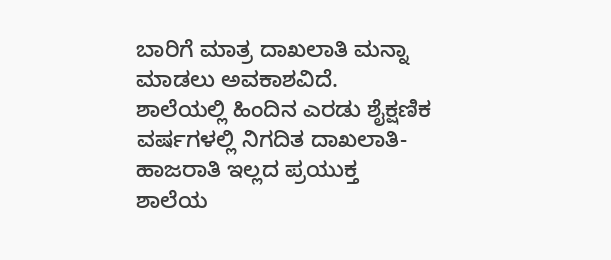ಬಾರಿಗೆ ಮಾತ್ರ ದಾಖಲಾತಿ ಮನ್ನಾ ಮಾಡಲು ಅವಕಾಶವಿದೆ.
ಶಾಲೆಯಲ್ಲಿ ಹಿಂದಿನ ಎರಡು ಶೈಕ್ಷಣಿಕ ವರ್ಷಗಳಲ್ಲಿ ನಿಗದಿತ ದಾಖಲಾತಿ-ಹಾಜರಾತಿ ಇಲ್ಲದ ಪ್ರಯುಕ್ತ ಶಾಲೆಯ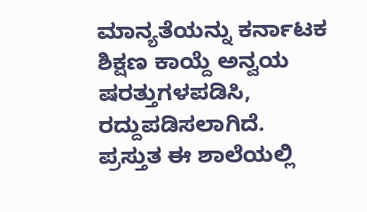ಮಾನ್ಯತೆಯನ್ನು ಕರ್ನಾಟಕ ಶಿಕ್ಷಣ ಕಾಯ್ದೆ ಅನ್ವಯ ಷರತ್ತುಗಳಪಡಿಸಿ, ರದ್ದುಪಡಿಸಲಾಗಿದೆ.
ಪ್ರಸ್ತುತ ಈ ಶಾಲೆಯಲ್ಲಿ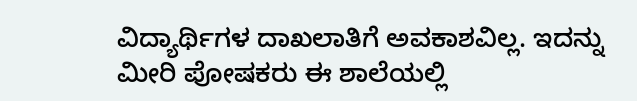ವಿದ್ಯಾರ್ಥಿಗಳ ದಾಖಲಾತಿಗೆ ಅವಕಾಶವಿಲ್ಲ. ಇದನ್ನು ಮೀರಿ ಪೋಷಕರು ಈ ಶಾಲೆಯಲ್ಲಿ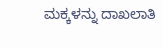ಮಕ್ಕಳನ್ನು ದಾಖಲಾತಿ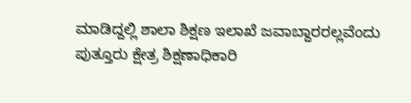ಮಾಡಿದ್ದಲ್ಲಿ ಶಾಲಾ ಶಿಕ್ಷಣ ಇಲಾಖೆ ಜವಾಬ್ದಾರರಲ್ಲವೆಂದು ಪುತ್ತೂರು ಕ್ಷೇತ್ರ ಶಿಕ್ಷಣಾಧಿಕಾರಿ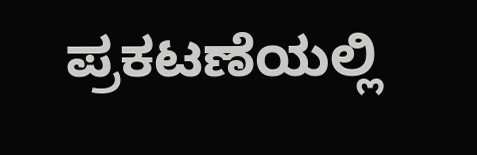ಪ್ರಕಟಣೆಯಲ್ಲಿ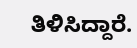ತಿಳಿಸಿದ್ದಾರೆ.